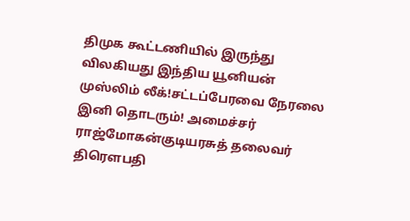திமுக கூட்டணியில் இருந்து விலகியது இந்திய யூனியன் முஸ்லிம் லீக்!சட்டப்பேரவை நேரலை இனி தொடரும்! அமைச்சர் ராஜ்மோகன்குடியரசுத் தலைவர் திரௌபதி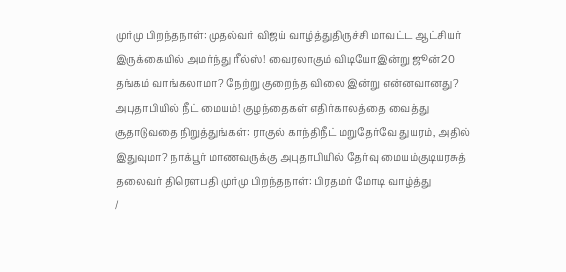முர்மு பிறந்தநாள்: முதல்வர் விஜய் வாழ்த்துதிருச்சி மாவட்ட ஆட்சியர் இருக்கையில் அமர்ந்து ரீல்ஸ்! வைரலாகும் விடியோஇன்று ஜூன்20 தங்கம் வாங்கலாமா? நேற்று குறைந்த விலை இன்று என்னவானது? அபுதாபியில் நீட் மையம்! குழந்தைகள் எதிர்காலத்தை வைத்து சூதாடுவதை நிறுத்துங்கள்: ராகுல் காந்திநீட் மறுதேர்வே துயரம், அதில் இதுவுமா? நாக்பூர் மாணவருக்கு அபுதாபியில் தேர்வு மையம்குடியரசுத் தலைவர் திரௌபதி முர்மு பிறந்தநாள்: பிரதமர் மோடி வாழ்த்து
/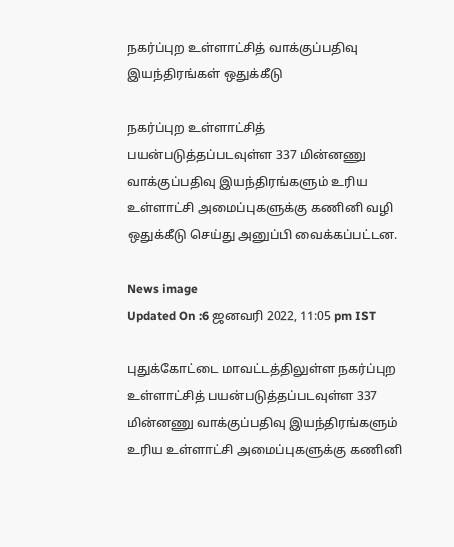நகர்ப்புற உள்ளாட்சித் வாக்குப்பதிவு இயந்திரங்கள் ஒதுக்கீடு

நகர்ப்புற உள்ளாட்சித் பயன்படுத்தப்படவுள்ள 337 மின்னணு வாக்குப்பதிவு இயந்திரங்களும் உரிய உள்ளாட்சி அமைப்புகளுக்கு கணினி வழி ஒதுக்கீடு செய்து அனுப்பி வைக்கப்பட்டன.

News image
Updated On :6 ஜனவரி 2022, 11:05 pm IST

புதுக்கோட்டை மாவட்டத்திலுள்ள நகர்ப்புற உள்ளாட்சித் பயன்படுத்தப்படவுள்ள 337 மின்னணு வாக்குப்பதிவு இயந்திரங்களும் உரிய உள்ளாட்சி அமைப்புகளுக்கு கணினி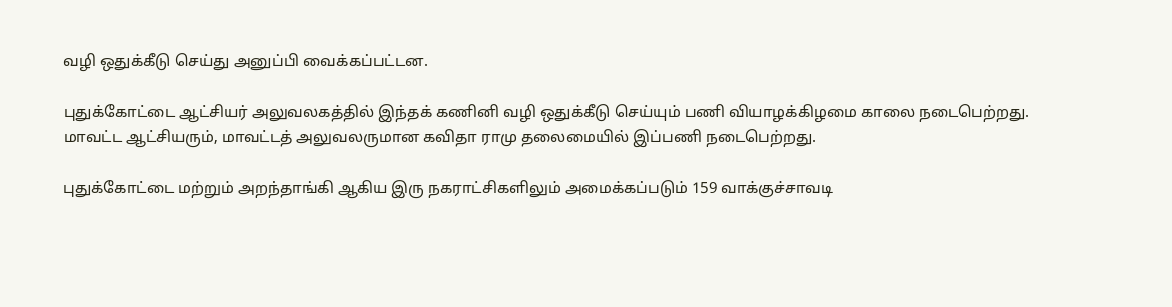வழி ஒதுக்கீடு செய்து அனுப்பி வைக்கப்பட்டன.

புதுக்கோட்டை ஆட்சியர் அலுவலகத்தில் இந்தக் கணினி வழி ஒதுக்கீடு செய்யும் பணி வியாழக்கிழமை காலை நடைபெற்றது. மாவட்ட ஆட்சியரும், மாவட்டத் அலுவலருமான கவிதா ராமு தலைமையில் இப்பணி நடைபெற்றது.

புதுக்கோட்டை மற்றும் அறந்தாங்கி ஆகிய இரு நகராட்சிகளிலும் அமைக்கப்படும் 159 வாக்குச்சாவடி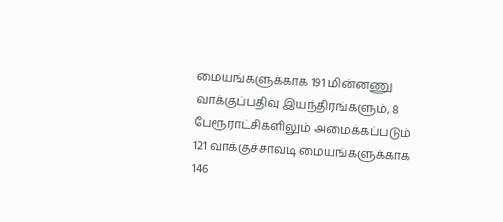மையங்களுக்காக 191 மின்னணு வாக்குப்பதிவு இயந்திரங்களும், 8 பேரூராட்சிகளிலும் அமைக்கப்படும் 121 வாக்குச்சாவடி மையங்களுக்காக 146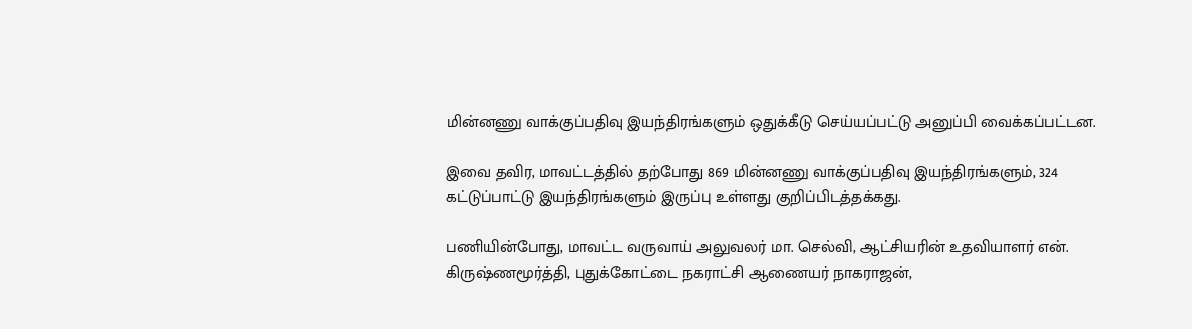மின்னணு வாக்குப்பதிவு இயந்திரங்களும் ஒதுக்கீடு செய்யப்பட்டு அனுப்பி வைக்கப்பட்டன.

இவை தவிர, மாவட்டத்தில் தற்போது 869 மின்னணு வாக்குப்பதிவு இயந்திரங்களும், 324 கட்டுப்பாட்டு இயந்திரங்களும் இருப்பு உள்ளது குறிப்பிடத்தக்கது.

பணியின்போது, மாவட்ட வருவாய் அலுவலர் மா. செல்வி, ஆட்சியரின் உதவியாளர் என். கிருஷ்ணமூர்த்தி, புதுக்கோட்டை நகராட்சி ஆணையர் நாகராஜன்,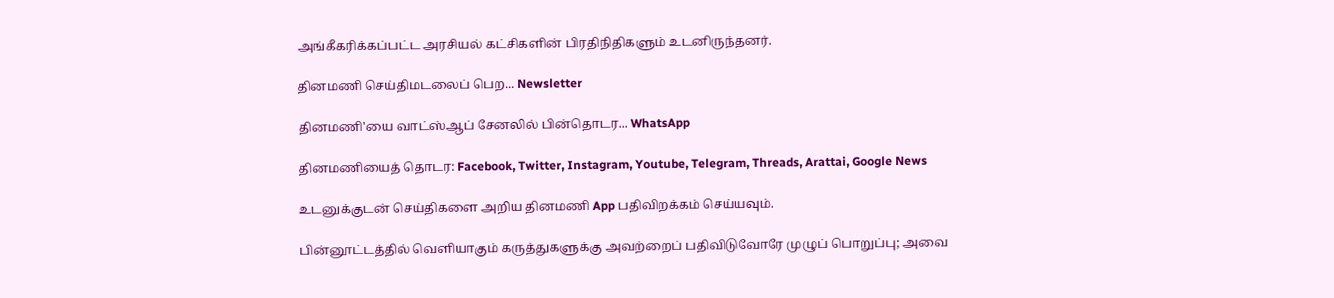அங்கீகரிக்கப்பட்ட அரசியல் கட்சிகளின் பிரதிநிதிகளும் உடனிருந்தனர்.

தினமணி செய்திமடலைப் பெற... Newsletter

தினமணி'யை வாட்ஸ்ஆப் சேனலில் பின்தொடர... WhatsApp

தினமணியைத் தொடர: Facebook, Twitter, Instagram, Youtube, Telegram, Threads, Arattai, Google News

உடனுக்குடன் செய்திகளை அறிய தினமணி App பதிவிறக்கம் செய்யவும்.

பின்னூட்டத்தில் வெளியாகும் கருத்துகளுக்கு அவற்றைப் பதிவிடுவோரே முழுப் பொறுப்பு; அவை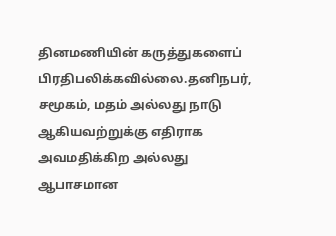தினமணியின் கருத்துகளைப் பிரதிபலிக்கவில்லை.தனிநபர், சமூகம், மதம் அல்லது நாடு ஆகியவற்றுக்கு எதிராக அவமதிக்கிற அல்லது ஆபாசமான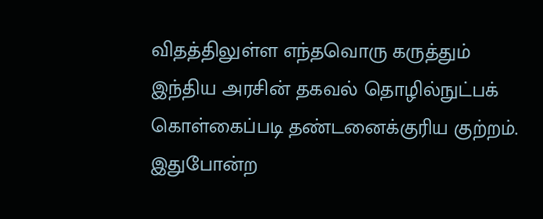விதத்திலுள்ள எந்தவொரு கருத்தும் இந்திய அரசின் தகவல் தொழில்நுட்பக் கொள்கைப்படி தண்டனைக்குரிய குற்றம். இதுபோன்ற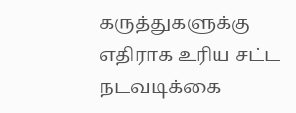கருத்துகளுக்கு எதிராக உரிய சட்ட நடவடிக்கை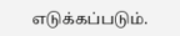எடுக்கப்படும்.